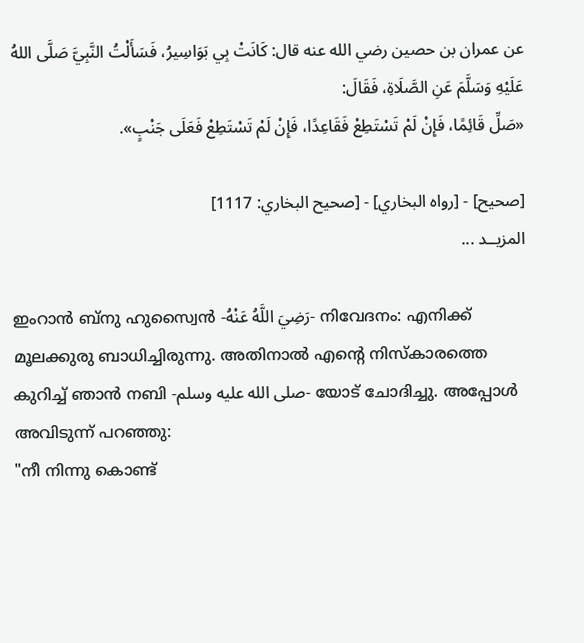عن عمران بن حصين رضي الله عنه قال: كَانَتْ بِي بَوَاسِيرُ، فَسَأَلْتُ النَّبِيَّ صَلَّى اللهُ عَلَيْهِ وَسَلَّمَ عَنِ الصَّلَاةِ، فَقَالَ:
«صَلِّ قَائِمًا، فَإِنْ لَمْ تَسْتَطِعْ فَقَاعِدًا، فَإِنْ لَمْ تَسْتَطِعْ فَعَلَى جَنْبٍ».

[صحيح] - [رواه البخاري] - [صحيح البخاري: 1117]
المزيــد ...

ഇംറാൻ ബ്നു ഹുസ്വൈൻ -رَضِيَ اللَّهُ عَنْهُ- നിവേദനം: എനിക്ക് മൂലക്കുരു ബാധിച്ചിരുന്നു. അതിനാൽ എൻ്റെ നിസ്കാരത്തെ കുറിച്ച് ഞാൻ നബി -صلى الله عليه وسلم- യോട് ചോദിച്ചു. അപ്പോൾ അവിടുന്ന് പറഞ്ഞു:
"നീ നിന്നു കൊണ്ട്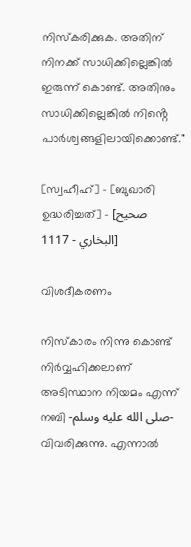നിസ്കരിക്കുക. അതിന് നിനക്ക് സാധിക്കില്ലെങ്കിൽ ഇരുന്ന് കൊണ്ട്. അതിനും സാധിക്കില്ലെങ്കിൽ നിൻ്റെ പാർശ്വങ്ങളിലായിക്കൊണ്ട്."

[സ്വഹീഹ്] - [ബുഖാരി ഉദ്ധരിച്ചത്] - [صحيح البخاري - 1117]

വിശദീകരണം

നിസ്കാരം നിന്നു കൊണ്ട് നിർവ്വഹിക്കലാണ് അടിസ്ഥാന നിയമം എന്ന് നബി -صلى الله عليه وسلم- വിവരിക്കുന്നു. എന്നാൽ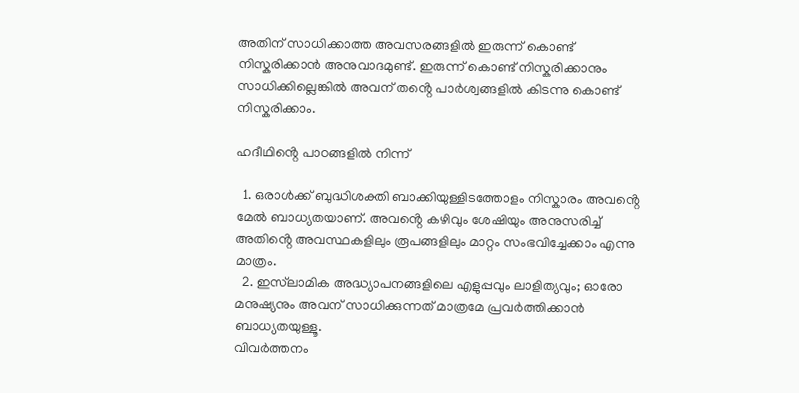അതിന് സാധിക്കാത്ത അവസരങ്ങളിൽ ഇരുന്ന് കൊണ്ട് നിസ്കരിക്കാൻ അനുവാദമുണ്ട്. ഇരുന്ന് കൊണ്ട് നിസ്കരിക്കാനും സാധിക്കില്ലെങ്കിൽ അവന് തൻ്റെ പാർശ്വങ്ങളിൽ കിടന്നു കൊണ്ട് നിസ്കരിക്കാം.

ഹദീഥിൻ്റെ പാഠങ്ങളിൽ നിന്ന്

  1. ഒരാൾക്ക് ബുദ്ധിശക്തി ബാക്കിയുള്ളിടത്തോളം നിസ്കാരം അവൻ്റെ മേൽ ബാധ്യതയാണ്. അവൻ്റെ കഴിവും ശേഷിയും അനുസരിച്ച് അതിൻ്റെ അവസ്ഥകളിലും രൂപങ്ങളിലും മാറ്റം സംഭവിച്ചേക്കാം എന്നു മാത്രം.
  2. ഇസ്‌ലാമിക അദ്ധ്യാപനങ്ങളിലെ എളുപ്പവും ലാളിത്യവും; ഓരോ മനുഷ്യനും അവന് സാധിക്കുന്നത് മാത്രമേ പ്രവർത്തിക്കാൻ ബാധ്യതയുള്ളൂ.
വിവർത്തനം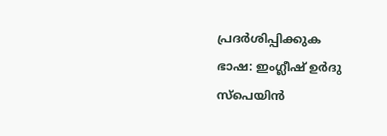പ്രദർശിപ്പിക്കുക
ഭാഷ: ഇംഗ്ലീഷ് ഉർദു സ്‌പെയിൻ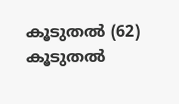കൂടുതൽ (62)
കൂടുതൽ